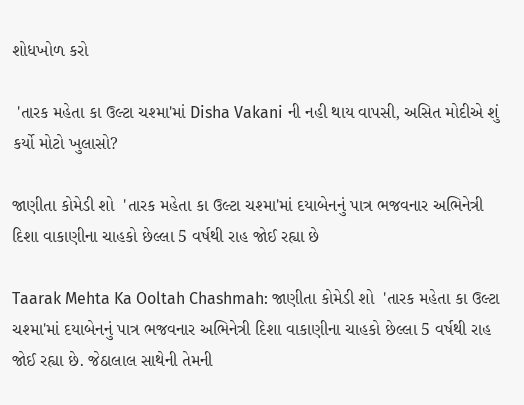શોધખોળ કરો

 'તારક મહેતા કા ઉલ્ટા ચશ્મા'માં Disha Vakani ની નહી થાય વાપસી, અસિત મોદીએ શું કર્યો મોટો ખુલાસો?

જાણીતા કોમેડી શો  'તારક મહેતા કા ઉલ્ટા ચશ્મા'માં દયાબેનનું પાત્ર ભજવનાર અભિનેત્રી દિશા વાકાણીના ચાહકો છેલ્લા 5 વર્ષથી રાહ જોઈ રહ્યા છે

Taarak Mehta Ka Ooltah Chashmah: જાણીતા કોમેડી શો  'તારક મહેતા કા ઉલ્ટા ચશ્મા'માં દયાબેનનું પાત્ર ભજવનાર અભિનેત્રી દિશા વાકાણીના ચાહકો છેલ્લા 5 વર્ષથી રાહ જોઈ રહ્યા છે. જેઠાલાલ સાથેની તેમની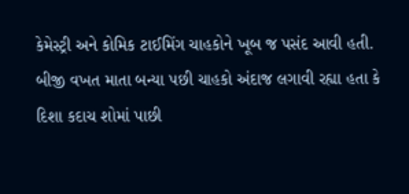કેમેસ્ટ્રી અને કોમિક ટાઈમિંગ ચાહકોને ખૂબ જ પસંદ આવી હતી. બીજી વખત માતા બન્યા પછી ચાહકો અંદાજ લગાવી રહ્યા હતા કે દિશા કદાચ શોમાં પાછી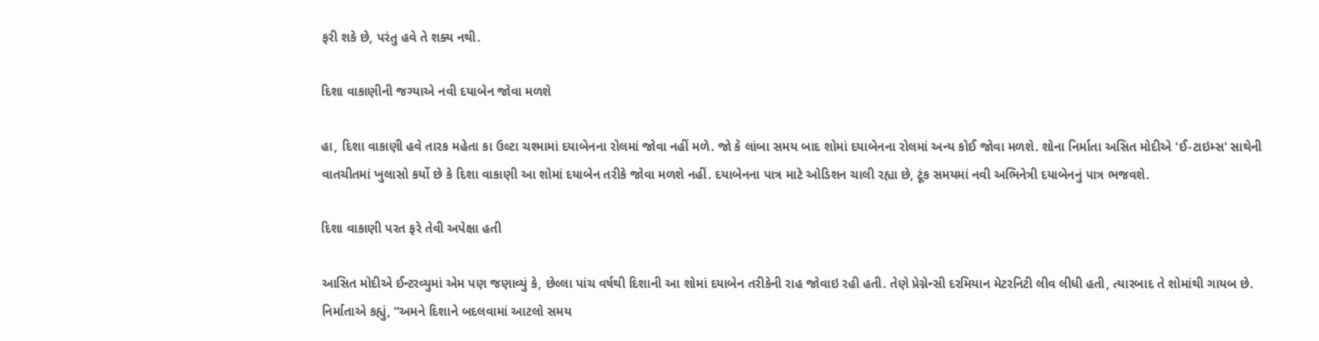ફરી શકે છે, પરંતુ હવે તે શક્ય નથી.

દિશા વાકાણીની જગ્યાએ નવી દયાબેન જોવા મળશે

હા, દિશા વાકાણી હવે તારક મહેતા કા ઉલ્ટા ચશ્મામાં દયાબેનના રોલમાં જોવા નહીં મળે. જો કે લાંબા સમય બાદ શોમાં દયાબેનના રોલમાં અન્ય કોઈ જોવા મળશે. શોના નિર્માતા અસિત મોદીએ 'ઈ-ટાઇમ્સ' સાથેની વાતચીતમાં ખુલાસો કર્યો છે કે દિશા વાકાણી આ શોમાં દયાબેન તરીકે જોવા મળશે નહીં. દયાબેનના પાત્ર માટે ઓડિશન ચાલી રહ્યા છે, ટૂંક સમયમાં નવી અભિનેત્રી દયાબેનનું પાત્ર ભજવશે.

દિશા વાકાણી પરત ફરે તેવી અપેક્ષા હતી

આસિત મોદીએ ઈન્ટરવ્યુમાં એમ પણ જણાવ્યું કે, છેલ્લા પાંચ વર્ષથી દિશાની આ શોમાં દયાબેન તરીકેની રાહ જોવાઇ રહી હતી. તેણે પ્રેગ્નેન્સી દરમિયાન મેટરનિટી લીવ લીધી હતી, ત્યારબાદ તે શોમાંથી ગાયબ છે. નિર્માતાએ કહ્યું, “અમને દિશાને બદલવામાં આટલો સમય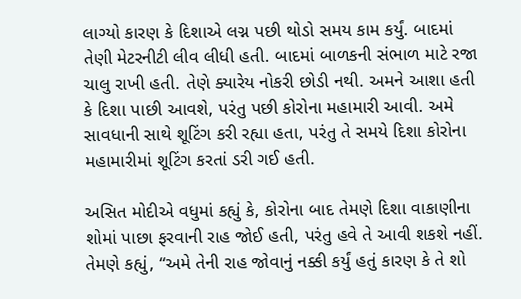લાગ્યો કારણ કે દિશાએ લગ્ન પછી થોડો સમય કામ કર્યું. બાદમાં તેણી મેટરનીટી લીવ લીધી હતી. બાદમાં બાળકની સંભાળ માટે રજા ચાલુ રાખી હતી. તેણે ક્યારેય નોકરી છોડી નથી. અમને આશા હતી કે દિશા પાછી આવશે, પરંતુ પછી કોરોના મહામારી આવી. અમે સાવધાની સાથે શૂટિંગ કરી રહ્યા હતા, પરંતુ તે સમયે દિશા કોરોના મહામારીમાં શૂટિંગ કરતાં ડરી ગઈ હતી.

અસિત મોદીએ વધુમાં કહ્યું કે, કોરોના બાદ તેમણે દિશા વાકાણીના શોમાં પાછા ફરવાની રાહ જોઈ હતી, પરંતુ હવે તે આવી શકશે નહીં. તેમણે કહ્યું, “અમે તેની રાહ જોવાનું નક્કી કર્યું હતું કારણ કે તે શો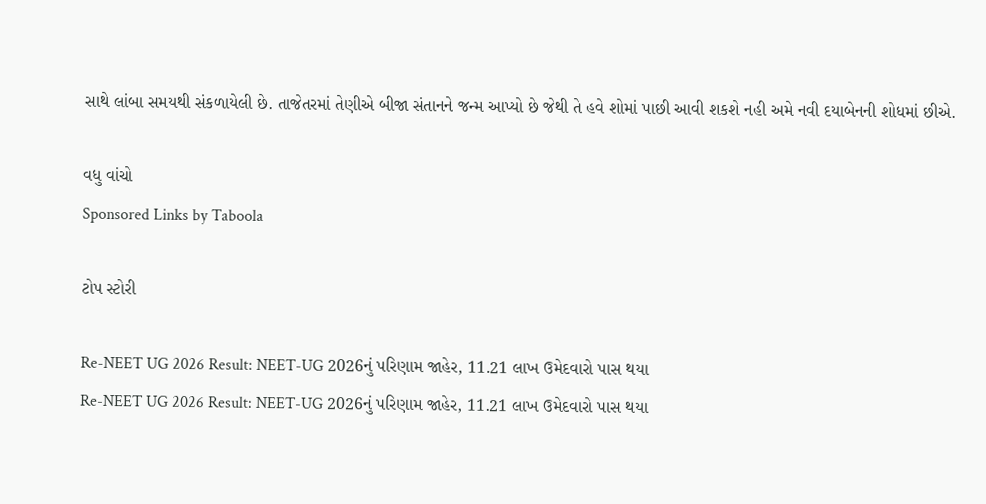સાથે લાંબા સમયથી સંકળાયેલી છે. તાજેતરમાં તેણીએ બીજા સંતાનને જન્મ આપ્યો છે જેથી તે હવે શોમાં પાછી આવી શકશે નહી અમે નવી દયાબેનની શોધમાં છીએ.

વધુ વાંચો
Sponsored Links by Taboola

ટોપ સ્ટોરી

Re-NEET UG 2026 Result: NEET-UG 2026નું પરિણામ જાહેર, 11.21 લાખ ઉમેદવારો પાસ થયા
Re-NEET UG 2026 Result: NEET-UG 2026નું પરિણામ જાહેર, 11.21 લાખ ઉમેદવારો પાસ થયા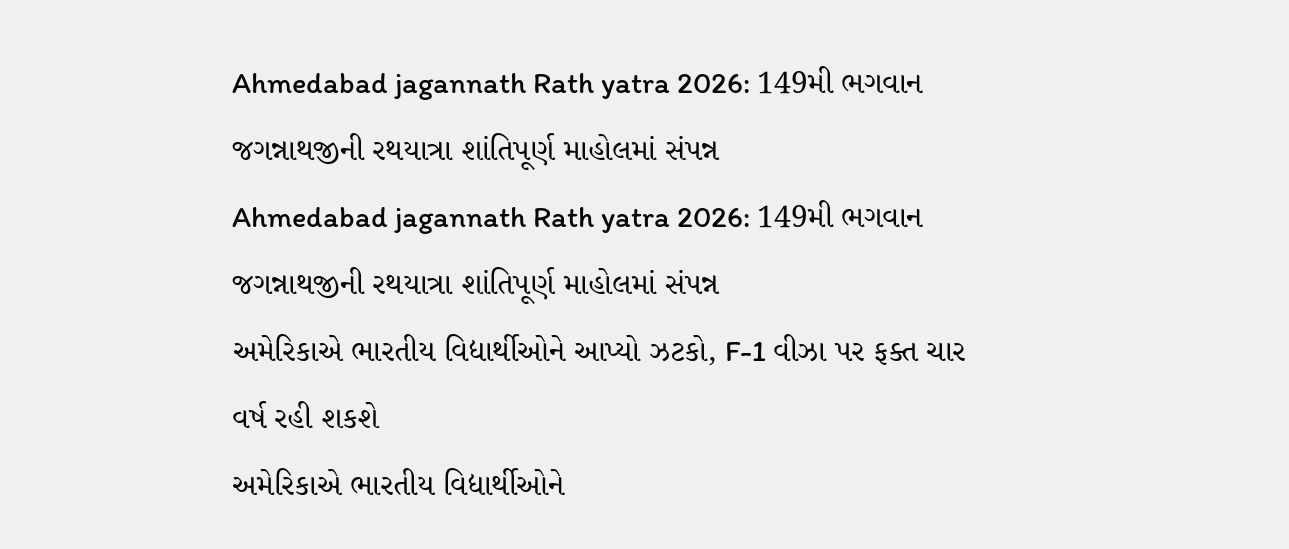Ahmedabad jagannath Rath yatra 2026: 149મી ભગવાન જગન્નાથજીની રથયાત્રા શાંતિપૂર્ણ માહોલમાં સંપન્ન
Ahmedabad jagannath Rath yatra 2026: 149મી ભગવાન જગન્નાથજીની રથયાત્રા શાંતિપૂર્ણ માહોલમાં સંપન્ન
અમેરિકાએ ભારતીય વિદ્યાર્થીઓને આપ્યો ઝટકો, F-1 વીઝા પર ફક્ત ચાર વર્ષ રહી શકશે
અમેરિકાએ ભારતીય વિદ્યાર્થીઓને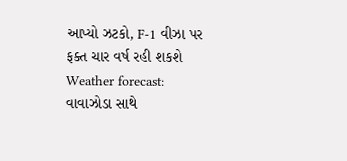આપ્યો ઝટકો, F-1 વીઝા પર ફક્ત ચાર વર્ષ રહી શકશે
Weather forecast: વાવાઝોડા સાથે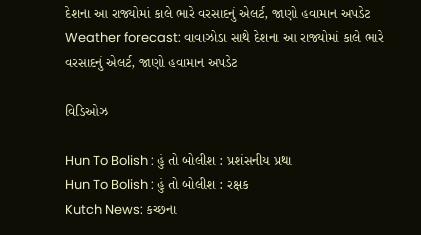દેશના આ રાજ્યોમાં કાલે ભારે વરસાદનું એલર્ટ, જાણો હવામાન અપડેટ
Weather forecast: વાવાઝોડા સાથે દેશના આ રાજ્યોમાં કાલે ભારે વરસાદનું એલર્ટ, જાણો હવામાન અપડેટ

વિડિઓઝ

Hun To Bolish : હું તો બોલીશ : પ્રશંસનીય પ્રથા
Hun To Bolish : હું તો બોલીશ : રક્ષક
Kutch News: કચ્છના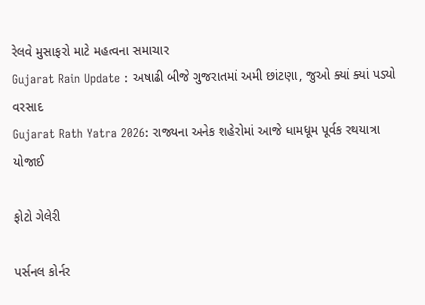રેલવે મુસાફરો માટે મહત્વના સમાચાર
Gujarat Rain Update : અષાઢી બીજે ગુજરાતમાં અમી છાંટણા, જુઓ ક્યાં ક્યાં પડ્યો વરસાદ
Gujarat Rath Yatra 2026: રાજ્યના અનેક શહેરોમાં આજે ધામધૂમ પૂર્વક રથયાત્રા યોજાઈ

ફોટો ગેલેરી

પર્સનલ કોર્નર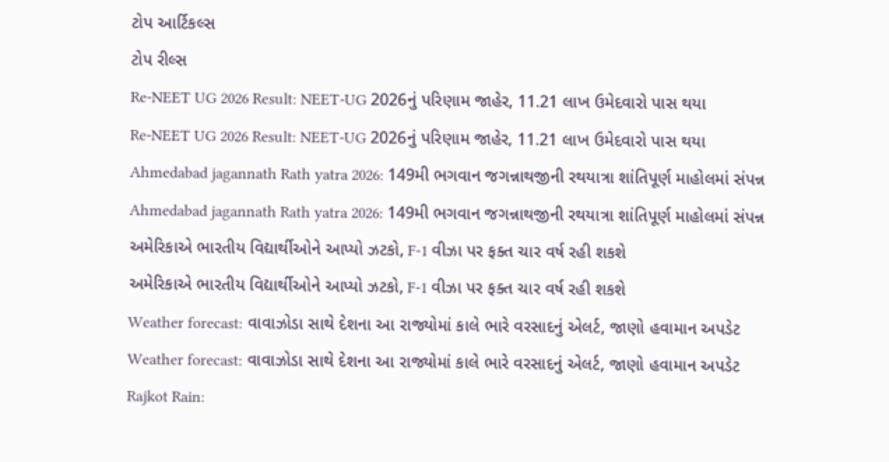ટોપ આર્ટિકલ્સ
ટોપ રીલ્સ
Re-NEET UG 2026 Result: NEET-UG 2026નું પરિણામ જાહેર, 11.21 લાખ ઉમેદવારો પાસ થયા
Re-NEET UG 2026 Result: NEET-UG 2026નું પરિણામ જાહેર, 11.21 લાખ ઉમેદવારો પાસ થયા
Ahmedabad jagannath Rath yatra 2026: 149મી ભગવાન જગન્નાથજીની રથયાત્રા શાંતિપૂર્ણ માહોલમાં સંપન્ન
Ahmedabad jagannath Rath yatra 2026: 149મી ભગવાન જગન્નાથજીની રથયાત્રા શાંતિપૂર્ણ માહોલમાં સંપન્ન
અમેરિકાએ ભારતીય વિદ્યાર્થીઓને આપ્યો ઝટકો, F-1 વીઝા પર ફક્ત ચાર વર્ષ રહી શકશે
અમેરિકાએ ભારતીય વિદ્યાર્થીઓને આપ્યો ઝટકો, F-1 વીઝા પર ફક્ત ચાર વર્ષ રહી શકશે
Weather forecast: વાવાઝોડા સાથે દેશના આ રાજ્યોમાં કાલે ભારે વરસાદનું એલર્ટ, જાણો હવામાન અપડેટ
Weather forecast: વાવાઝોડા સાથે દેશના આ રાજ્યોમાં કાલે ભારે વરસાદનું એલર્ટ, જાણો હવામાન અપડેટ
Rajkot Rain: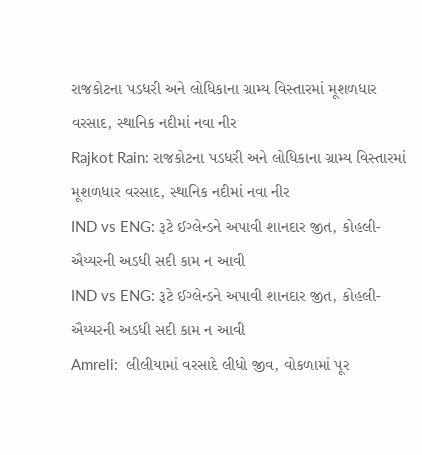રાજકોટના પડધરી અને લોધિકાના ગ્રામ્ય વિસ્તારમાં મૂશળધાર વરસાદ, સ્થાનિક નદીમાં નવા નીર
Rajkot Rain: રાજકોટના પડધરી અને લોધિકાના ગ્રામ્ય વિસ્તારમાં મૂશળધાર વરસાદ, સ્થાનિક નદીમાં નવા નીર
IND vs ENG: રૂટે ઈગ્લેન્ડને અપાવી શાનદાર જીત, કોહલી-ઐય્યરની અડધી સદી કામ ન આવી
IND vs ENG: રૂટે ઈગ્લેન્ડને અપાવી શાનદાર જીત, કોહલી-ઐય્યરની અડધી સદી કામ ન આવી
Amreli:  લીલીયામાં વરસાદે લીધો જીવ, વોકળામાં પૂર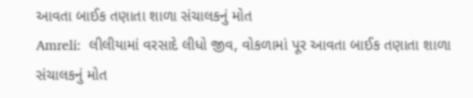આવતા બાઈક તણાતા શાળા સંચાલકનું મોત
Amreli:  લીલીયામાં વરસાદે લીધો જીવ, વોકળામાં પૂર આવતા બાઈક તણાતા શાળા સંચાલકનું મોત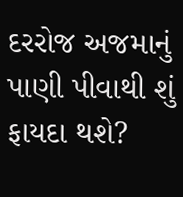દરરોજ અજમાનું પાણી પીવાથી શું ફાયદા થશે?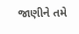જાણીને તમે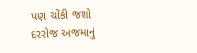પણ ચોંકી જશો
દરરોજ અજમાનું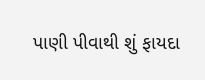પાણી પીવાથી શું ફાયદા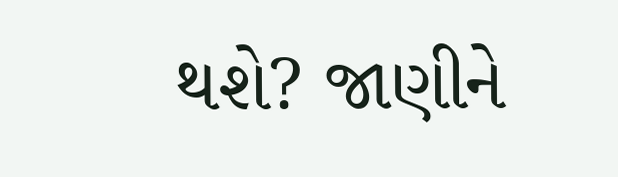થશે? જાણીને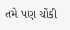તમે પણ ચોંકી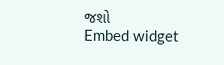જશો
Embed widget